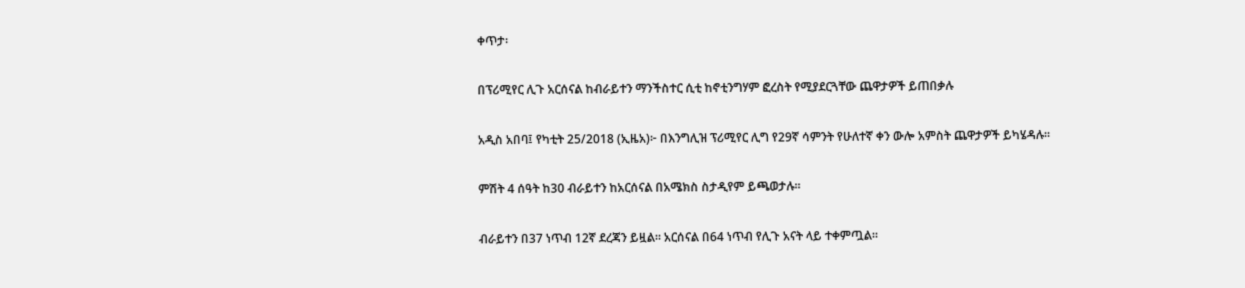ቀጥታ፡

በፕሪሚየር ሊጉ አርሰናል ከብራይተን ማንችስተር ሲቲ ከኖቲንግሃም ፎረስት የሚያደርጓቸው ጨዋታዎች ይጠበቃሉ

አዲስ አበባ፤ የካቲት 25/2018 (ኢዜአ)፦ በእንግሊዝ ፕሪሚየር ሊግ የ29ኛ ሳምንት የሁለተኛ ቀን ውሎ አምስት ጨዋታዎች ይካሄዳሉ።

ምሽት 4 ሰዓት ከ30 ብራይተን ከአርሰናል በአሜክስ ስታዲየም ይጫወታሉ።

ብራይተን በ37 ነጥብ 12ኛ ደረጃን ይዟል። አርሰናል በ64 ነጥብ የሊጉ አናት ላይ ተቀምጧል።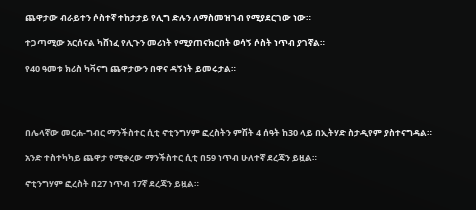ጨዋታው ብራይተን ሶስተኛ ተከታታይ የሊግ ድሉን ለማስመዝገብ የሚያደርገው ነው።

ተጋጣሚው አርሰናል ካሸነፈ የሊጉን መሪነት የሚያጠናክርበት ወሳኝ ሶስት ነጥብ ያገኛል።

የ40 ዓመቱ ክሪስ ካቫናግ ጨዋታውን በዋና ዳኝነት ይመሩታል።




በሌላኛው መርሐ-ግብር ማንችስተር ሲቲ ኖቲንግሃም ፎረስትን ምሽት 4 ሰዓት ከ30 ላይ በኢትሃድ ስታዲየም ያስተናግዳል።

አንድ ተስተካካይ ጨዋታ የሚቀረው ማንችስተር ሲቲ በ59 ነጥብ ሁለተኛ ደረጃን ይዟል።

ኖቲንግሃም ፎረስት በ27 ነጥብ 17ኛ ደረጃን ይዟል።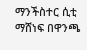ማንችስተር ሲቲ ማሸነፍ በዋንጫ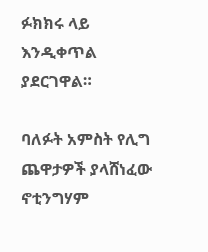ፉክክሩ ላይ እንዲቀጥል ያደርገዋል።

ባለፉት አምስት የሊግ ጨዋታዎች ያላሸነፈው ኖቲንግሃም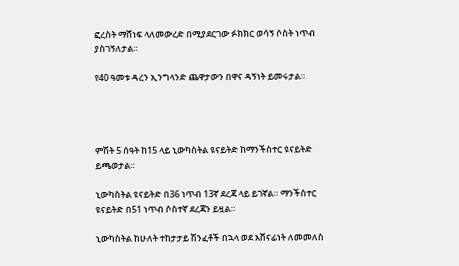ፎረስት ማሸነፍ ላለመውረድ በሚያደርገው ፉክክር ወሳኝ ሶስት ነጥብ ያስገኝለታል።

የ40 ዓመቱ ዳረን ኢንግላንድ ጨዋታውን በዋና ዳኝነት ይመሩታል።




ምሽት 5 ሰዓት ከ15 ላይ ኒውካስትል ዩናይትድ ከማንችስተር ዩናይትድ ይጫወታል።

ኒውካስትል ዩናይትድ በ36 ነጥብ 13ኛ ደረጃ ላይ ይገኛል። ማንችስተር ዩናይትድ በ51 ነጥብ ሶስተኛ ደረጃን ይዟል።

ኒውካስትል ከሁለት ተከታታይ ሽንፈቶች በኋላ ወደ አሸናፊነት ለመመለስ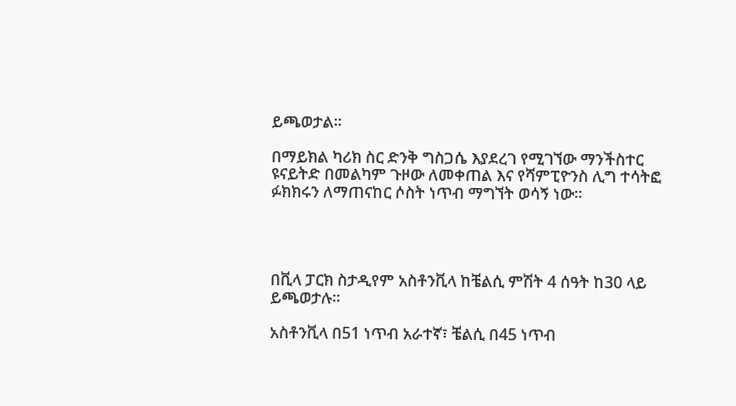ይጫወታል።

በማይክል ካሪክ ስር ድንቅ ግስጋሴ እያደረገ የሚገኘው ማንችስተር ዩናይትድ በመልካም ጉዞው ለመቀጠል እና የሻምፒዮንስ ሊግ ተሳትፎ ፉክክሩን ለማጠናከር ሶስት ነጥብ ማግኘት ወሳኝ ነው።




በቪላ ፓርክ ስታዲየም አስቶንቪላ ከቼልሲ ምሽት 4 ሰዓት ከ30 ላይ ይጫወታሉ።

አስቶንቪላ በ51 ነጥብ አራተኛ፣ ቼልሲ በ45 ነጥብ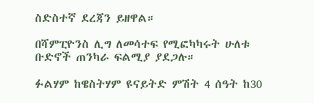ስድስተኛ ደረጃን ይዘዋል።

በሻምፒዮንስ ሊግ ለመሳተፍ የሚፎካካሩት ሁለቱ ቡድኖች ጠንካራ ፍልሚያ ያደጋሉ።

ፉልሃም ከዌስትሃም ዩናይትድ ምሽት 4 ሰዓት ከ30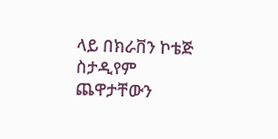ላይ በክራቨን ኮቴጅ ስታዲየም ጨዋታቸውን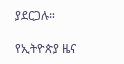ያደርጋሉ።

የኢትዮጵያ ዜና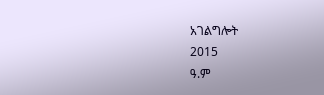አገልግሎት
2015
ዓ.ም